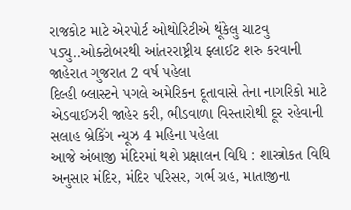રાજકોટ માટે એરપોર્ટ ઓથોરિટીએ થૂંકેલુ ચાટવુ પડ્યુ..ઓક્ટોબરથી આંતરરાષ્ટ્રીય ફ્લાઈટ શરુ કરવાની જાહેરાત ગુજરાત 2 વર્ષ પહેલા
દિલ્હી બ્લાસ્ટને પગલે અમેરિકન દૂતાવાસે તેના નાગરિકો માટે એડવાઈઝરી જાહેર કરી, ભીડવાળા વિસ્તારોથી દૂર રહેવાની સલાહ બ્રેકિંગ ન્યૂઝ 4 મહિના પહેલા
આજે અંબાજી મંદિરમાં થશે પ્રક્ષાલન વિધિ : શાસ્ત્રોકત વિધિ અનુસાર મંદિર, મંદિર પરિસર, ગર્ભ ગ્રહ, માતાજીના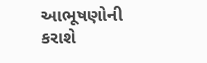આભૂષણોની કરાશે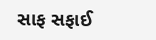સાફ સફાઈ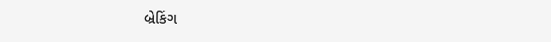બ્રેકિંગ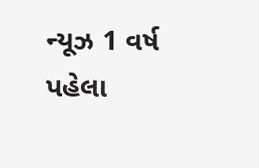ન્યૂઝ 1 વર્ષ પહેલા